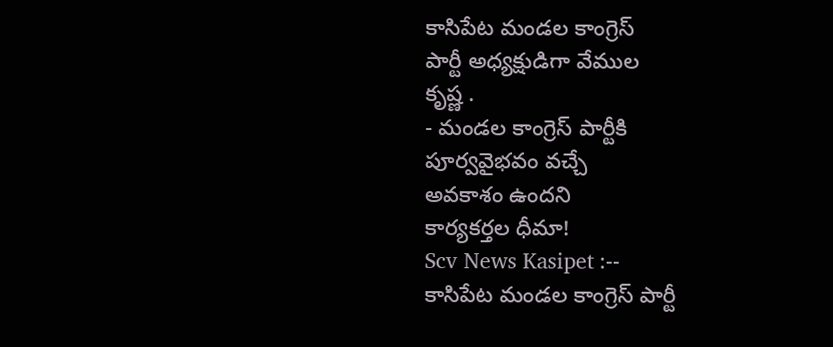కాసిపేట మండల కాంగ్రెస్
పార్టీ అధ్యక్షుడిగా వేముల
కృష్ణ .
- మండల కాంగ్రెస్ పార్టీకి
పూర్వవైభవం వచ్చే
అవకాశం ఉందని
కార్యకర్తల ధీమా!
Scv News Kasipet :--
కాసిపేట మండల కాంగ్రెస్ పార్టీ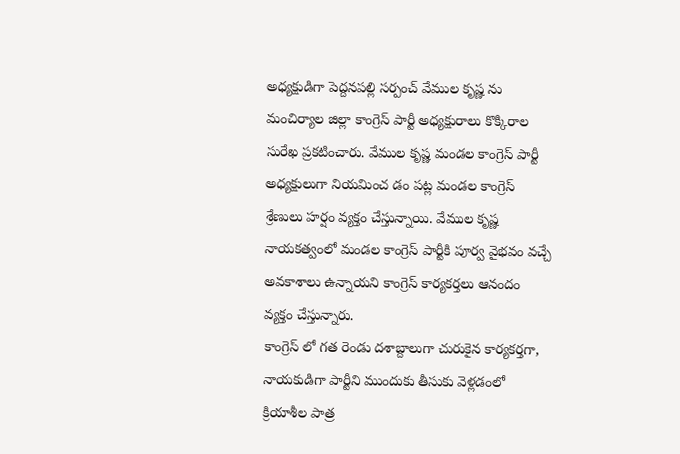అధ్యక్షుడిగా పెద్దనపల్లి సర్పంచ్ వేముల కృష్ణ ను మంచిర్యాల జిల్లా కాంగ్రెస్ పార్టీ అధ్యక్షురాలు కొక్కిరాల సురేఖ ప్రకటించారు. వేముల కృష్ణ మండల కాంగ్రెస్ పార్టీ అధ్యక్షులుగా నియమించ డం పట్ల మండల కాంగ్రెస్ శ్రేణులు హర్షం వ్యక్తం చేస్తున్నాయి. వేముల కృష్ణ నాయకత్వంలో మండల కాంగ్రెస్ పార్టీకి పూర్వ వైభవం వచ్చే అవకాశాలు ఉన్నాయని కాంగ్రెస్ కార్యకర్తలు ఆనందం వ్యక్తం చేస్తున్నారు.
కాంగ్రెస్ లో గత రెండు దశాబ్దాలుగా చురుకైన కార్యకర్తగా, నాయకుడిగా పార్టీని ముందుకు తీసుకు వెళ్లడంలో క్రియాశీల పాత్ర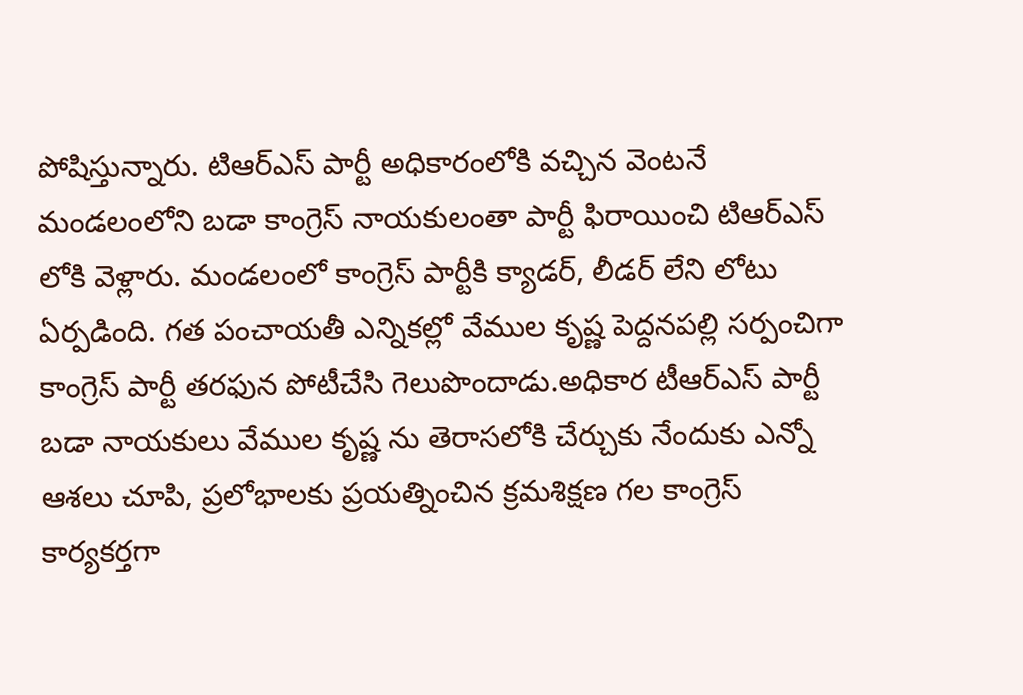పోషిస్తున్నారు. టిఆర్ఎస్ పార్టీ అధికారంలోకి వచ్చిన వెంటనే మండలంలోని బడా కాంగ్రెస్ నాయకులంతా పార్టీ ఫిరాయించి టిఆర్ఎస్ లోకి వెళ్లారు. మండలంలో కాంగ్రెస్ పార్టీకి క్యాడర్, లీడర్ లేని లోటు ఏర్పడింది. గత పంచాయతీ ఎన్నికల్లో వేముల కృష్ణ పెద్దనపల్లి సర్పంచిగా కాంగ్రెస్ పార్టీ తరఫున పోటీచేసి గెలుపొందాడు.అధికార టీఆర్ఎస్ పార్టీ బడా నాయకులు వేముల కృష్ణ ను తెరాసలోకి చేర్చుకు నేందుకు ఎన్నో ఆశలు చూపి, ప్రలోభాలకు ప్రయత్నించిన క్రమశిక్షణ గల కాంగ్రెస్ కార్యకర్తగా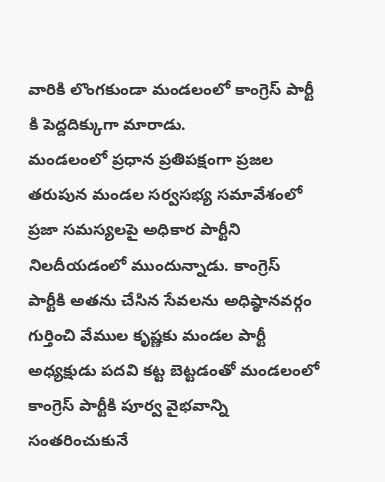వారికి లొంగకుండా మండలంలో కాంగ్రెస్ పార్టీ కి పెద్దదిక్కుగా మారాడు.
మండలంలో ప్రధాన ప్రతిపక్షంగా ప్రజల తరుపున మండల సర్వసభ్య సమావేశంలో ప్రజా సమస్యలపై అధికార పార్టీని నిలదీయడంలో ముందున్నాడు. కాంగ్రెస్ పార్టీకి అతను చేసిన సేవలను అధిష్ఠానవర్గం గుర్తించి వేముల కృష్ణకు మండల పార్టీ అధ్యక్షుడు పదవి కట్ట బెట్టడంతో మండలంలో కాంగ్రెస్ పార్టీకి పూర్వ వైభవాన్ని సంతరించుకునే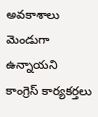అవకాశాలు మెండుగా ఉన్నాయని కాంగ్రెస్ కార్యకర్తలు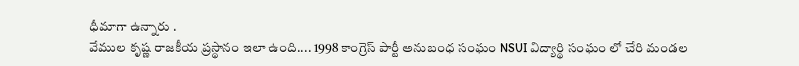ధీమాగా ఉన్నారు .
వేముల కృష్ణ రాజకీయ ప్రస్థానం ఇలా ఉంది.... 1998 కాంగ్రెస్ పార్టీ అనుబంధ సంఘం NSUI విద్యార్థి సంఘం లో చేరి మండల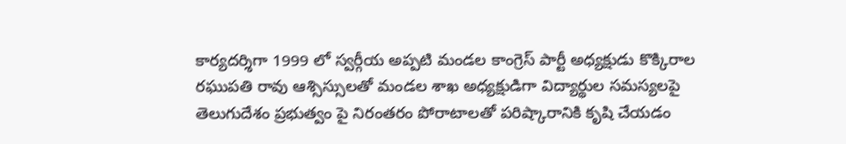కార్యదర్శిగా 1999 లో స్వర్గీయ అప్పటి మండల కాంగ్రెస్ పార్టీ అధ్యక్షుడు కొక్కిరాల రఘుపతి రావు ఆశ్సిస్సులతో మండల శాఖ అధ్యక్షుడిగా విద్యార్థుల సమస్యలపై తెలుగుదేశం ప్రభుత్వం పై నిరంతరం పోరాటాలతో పరిష్కారానికి కృషి చేయడం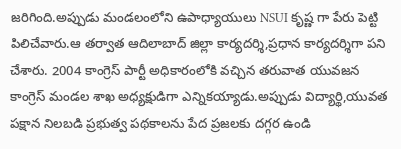జరిగింది.అప్పుడు మండలంలోని ఉపాధ్యాయులు NSUI కృష్ణ గా పేరు పెట్టి పిలిచేవారు.ఆ తర్వాత ఆదిలాబాద్ జిల్లా కార్యదర్శి,ప్రధాన కార్యదర్శిగా పని చేశారు. 2004 కాంగ్రెస్ పార్టీ అధికారంలోకి వచ్చిన తరువాత యువజన కాంగ్రెస్ మండల శాఖ అధ్యక్షుడిగా ఎన్నికయ్యాడు.అప్పుడు విద్యార్థి,యువత పక్షాన నిలబడి ప్రభుత్వ పథకాలను పేద ప్రజలకు దగ్గర ఉండి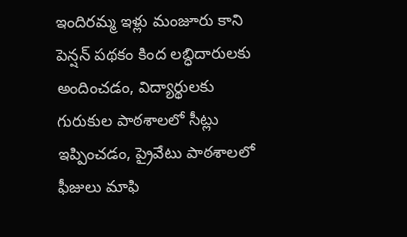ఇందిరమ్మ ఇళ్లు మంజూరు కాని పెన్షన్ పథకం కింద లబ్ధిదారులకు అందించడం, విద్యార్థులకు గురుకుల పాఠశాలలో సీట్లు ఇప్పించడం, ప్రైవేటు పాఠశాలలో ఫీజులు మాఫి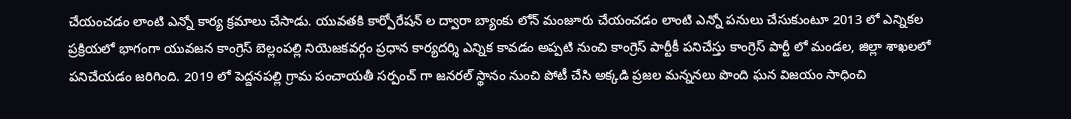చేయంచడం లాంటి ఎన్నో కార్య క్రమాలు చేసాడు. యువతకి కార్పోరేషన్ ల ద్వారా బ్యాంకు లోన్ మంజూరు చేయంచడం లాంటి ఎన్నో పనులు చేసుకుంటూ 2013 లో ఎన్నికల ప్రక్రియలో భాగంగా యువజన కాంగ్రెస్ బెల్లంపల్లి నియెజకవర్గం ప్రధాన కార్యదర్శి ఎన్నిక కావడం అప్పటి నుంచి కాంగ్రెస్ పార్టీకీ పనిచేస్తు కాంగ్రెస్ పార్టీ లో మండల, జిల్లా శాఖలలో పనిచేయడం జరిగింది. 2019 లో పెద్దనపల్లి గ్రామ పంచాయతీ సర్పంచ్ గా జనరల్ స్థానం నుంచి పోటీ చేసి అక్కడి ప్రజల మన్ననలు పొంది ఘన విజయం సాధించి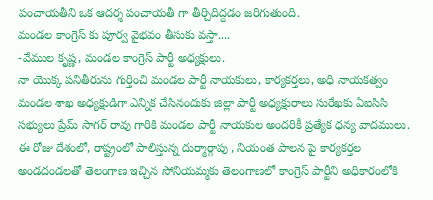పంచాయతీని ఒక ఆదర్శ పంచాయతీ గా తీర్చిదిద్దడం జరిగుతుంది.
మండల కాంగ్రెస్ కు పూర్వ వైభవం తీసుకు వస్తా....
-వేముల కృష్ణ, మండల కాంగ్రెస్ పార్టీ అధ్యక్షులు.
నా యొక్క పనితీరును గుర్తించి మండల పార్టీ నాయకులు, కార్యకర్తలు, అధి నాయకత్వం మండల శాఖ అధ్యక్షుడిగా ఎన్నిక చేసినందుకు జిల్లా పార్టీ అధ్యక్షురాలు సురేఖకు ఏఐసిసి సభ్యులు ప్రేమ్ సాగర్ రావు గారికి మండల పార్టీ నాయకుల అందరికీ ప్రత్యేక ధన్య వాదములు. ఈ రోజు దేశంలో, రాష్ట్రంలో పాలిస్తున్న దుర్మార్గాపు , నియంత పాలన పై కార్యకర్తల అండదండలతో తెలంగాణ ఇచ్చిన సోనియమ్మకు తెలంగాణలో కాంగ్రెస్ పార్టీని అధికారంలోకి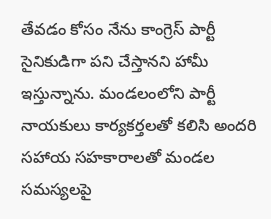తేవడం కోసం నేను కాంగ్రెస్ పార్టీ సైనికుడిగా పని చేస్తానని హామీ ఇస్తున్నాను. మండలంలోని పార్టీ నాయకులు కార్యకర్తలతో కలిసి అందరి సహాయ సహకారాలతో మండల సమస్యలపై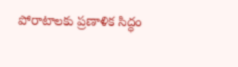పోరాటాలకు ప్రణాళిక సిద్ధం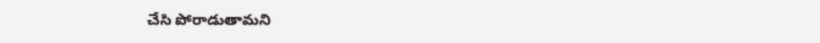చేసి పోరాడుతామని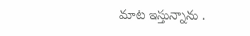మాట ఇస్తున్నాను .